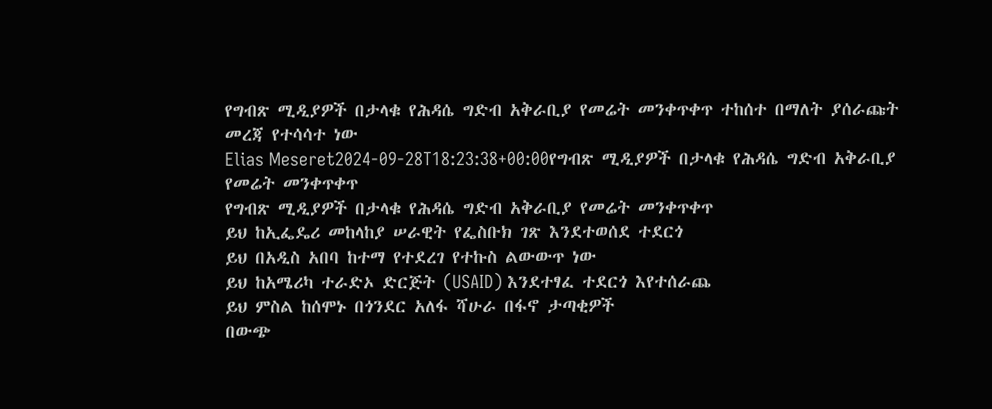የግብጽ ሚዲያዎች በታላቁ የሕዳሴ ግድብ አቅራቢያ የመሬት መንቀጥቀጥ ተከሰተ በማለት ያሰራጩት መረጃ የተሳሳተ ነው
Elias Meseret2024-09-28T18:23:38+00:00የግብጽ ሚዲያዎች በታላቁ የሕዳሴ ግድብ አቅራቢያ የመሬት መንቀጥቀጥ
የግብጽ ሚዲያዎች በታላቁ የሕዳሴ ግድብ አቅራቢያ የመሬት መንቀጥቀጥ
ይህ ከኢፌዴሪ መከላከያ ሠራዊት የፌስቡክ ገጽ እንደተወሰደ ተደርጎ
ይህ በአዲስ አበባ ከተማ የተደረገ የተኩስ ልውውጥ ነው
ይህ ከአሜሪካ ተራድኦ ድርጅት (USAID) እንደተፃፈ ተደርጎ እየተሰራጨ
ይህ ምስል ከሰሞኑ በጎንደር አለፋ ሻሁራ በፋኖ ታጣቂዎች
በውጭ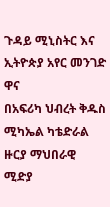ጉዳይ ሚኒስትር እና ኢትዮጵያ አየር መንገድ ዋና
በአፍሪካ ህብረት ቅዱስ ሚካኤል ካቴድራል ዙርያ ማህበራዊ ሚድያ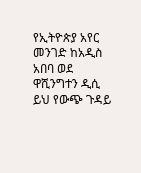የኢትዮጵያ አየር መንገድ ከአዲስ አበባ ወደ ዋሺንግተን ዲሲ
ይህ የውጭ ጉዳይ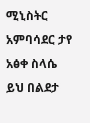ሚኒስትር አምባሳደር ታየ አፅቀ ስላሴ
ይህ በልደታ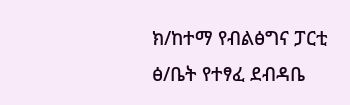ክ/ከተማ የብልፅግና ፓርቲ ፅ/ቤት የተፃፈ ደብዳቤ